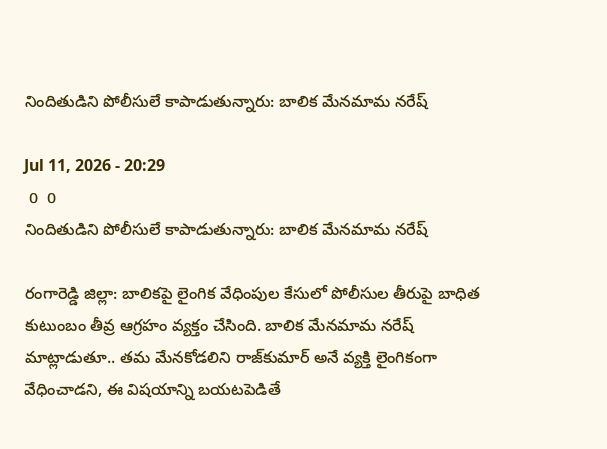నిందితుడిని పోలీసులే కాపాడుతున్నారు: బాలిక మేనమామ నరేష్

Jul 11, 2026 - 20:29
 0  0
నిందితుడిని పోలీసులే కాపాడుతున్నారు: బాలిక మేనమామ నరేష్

రంగారెడ్డి జిల్లా: బాలికపై లైంగిక వేధింపుల కేసులో పోలీసుల తీరుపై బాధిత కుటుంబం తీవ్ర ఆగ్రహం వ్యక్తం చేసింది. బాలిక మేనమామ నరేష్‌  మాట్లాడుతూ.. తమ మేనకోడలిని రాజ్‌కుమార్ అనే వ్యక్తి లైంగికంగా వేధించాడని, ఈ విషయాన్ని బయటపెడితే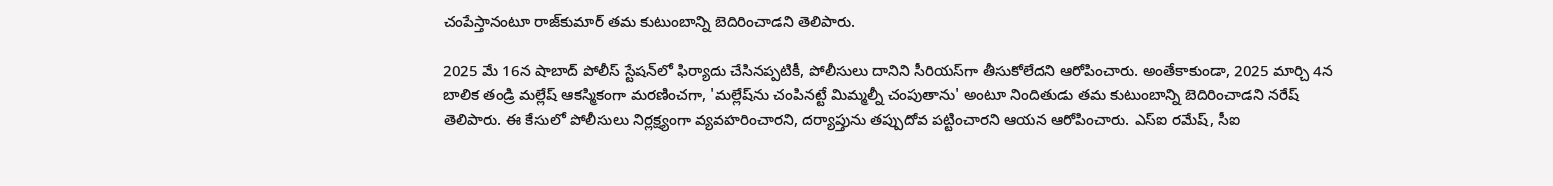చంపేస్తానంటూ రాజ్‌కుమార్ తమ కుటుంబాన్ని బెదిరించాడని తెలిపారు.

2025 మే 16న షాబాద్ పోలీస్ స్టేషన్‌లో ఫిర్యాదు చేసినప్పటికీ, పోలీసులు దానిని సీరియస్‌గా తీసుకోలేదని ఆరోపించారు. అంతేకాకుండా, 2025 మార్చి 4న బాలిక తండ్రి మల్లేష్ ఆకస్మికంగా మరణించగా, 'మల్లేష్‌ను చంపినట్టే మిమ్మల్నీ చంపుతాను' అంటూ నిందితుడు తమ కుటుంబాన్ని బెదిరించాడని నరేష్ తెలిపారు. ఈ కేసులో పోలీసులు నిర్లక్ష్యంగా వ్యవహరించారని, దర్యాప్తును తప్పుదోవ పట్టించారని ఆయన ఆరోపించారు. ఎస్ఐ రమేష్‌, సీఐ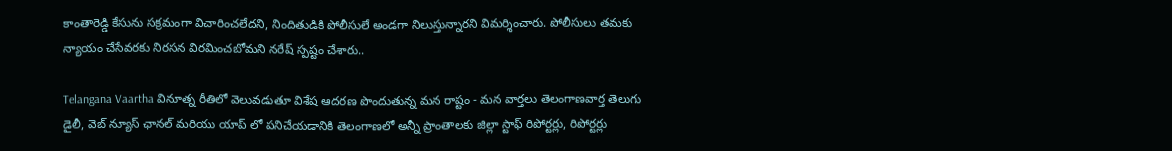కాంతారెడ్డి కేసును సక్రమంగా విచారించలేదని, నిందితుడికి పోలీసులే అండగా నిలుస్తున్నారని విమర్శించారు. పోలీసులు తమకు న్యాయం చేసేవరకు నిరసన విరమించబోమని నరేష్ స్పష్టం చేశారు..

Telangana Vaartha వినూత్న రీతిలో వెలువడుతూ విశేష ఆదరణ పొందుతున్న మన రాష్టం - మన వార్తలు తెలంగాణవార్త తెలుగు డైలీ, వెబ్ న్యూస్ ఛానల్ మరియు యాప్ లో పనిచేయడానికి తెలంగాణలో అన్నీ ప్రాంతాలకు జిల్లా స్టాఫ్ రిపోర్టర్లు, రిపోర్టర్లు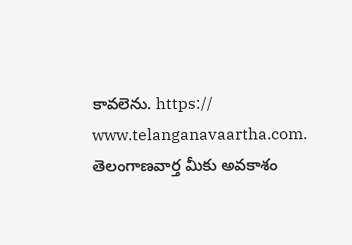కావలెను. https:// www.telanganavaartha.com. తెలంగాణవార్త మీకు అవకాశం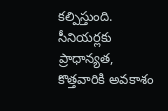కల్పిస్తుంది. సీనియర్లకు ప్రాధాన్యత, కొత్తవారికి అవకాశం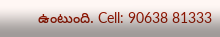ఉంటుంది. Cell: 90638 81333